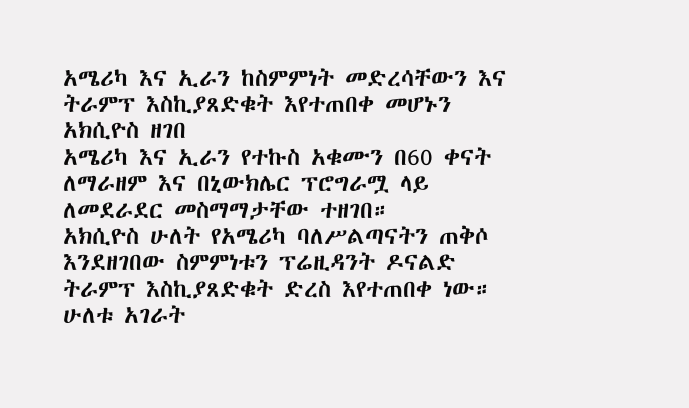አሜሪካ እና ኢራን ከስምምነት መድረሳቸውን እና ትራምፕ እስኪያጸድቁት እየተጠበቀ መሆኑን አክሲዮስ ዘገበ
አሜሪካ እና ኢራን የተኩስ አቁሙን በ60 ቀናት ለማራዘም እና በኒውክሌር ፕሮግራሟ ላይ ለመደራደር መስማማታቸው ተዘገበ።
አክሲዮስ ሁለት የአሜሪካ ባለሥልጣናትን ጠቅሶ እንደዘገበው ስምምነቱን ፕሬዚዳንት ዶናልድ ትራምፕ እስኪያጸድቁት ድረስ እየተጠበቀ ነው።
ሁለቱ አገራት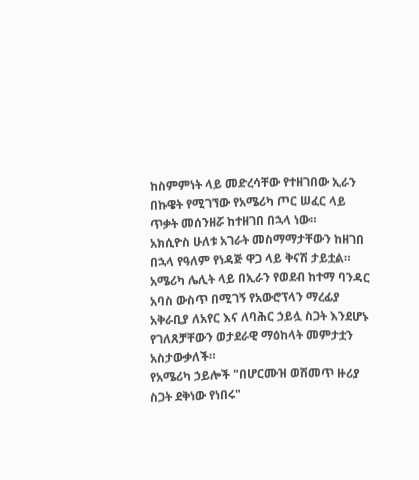ከስምምነት ላይ መድረሳቸው የተዘገበው ኢራን በኩዌት የሚገኘው የአሜሪካ ጦር ሠፈር ላይ ጥቃት መሰንዘሯ ከተዘገበ በኋላ ነው።
አክሲዮስ ሁለቱ አገራት መስማማታቸውን ከዘገበ በኋላ የዓለም የነዳጅ ዋጋ ላይ ቅናሽ ታይቷል።
አሜሪካ ሌሊት ላይ በኢራን የወደብ ከተማ ባንዳር አባስ ውስጥ በሚገኝ የአውሮፕላን ማረፊያ አቅራቢያ ለአየር እና ለባሕር ኃይሏ ስጋት እንደሆኑ የገለጸቻቸውን ወታደራዊ ማዕከላት መምታቷን አስታውቃለች።
የአሜሪካ ኃይሎች "በሆርሙዝ ወሽመጥ ዙሪያ ስጋት ደቅነው የነበሩ"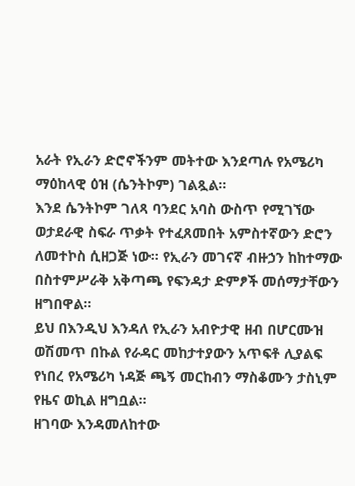አራት የኢራን ድሮኖችንም መትተው እንደጣሉ የአሜሪካ ማዕከላዊ ዕዝ (ሴንትኮም) ገልጿል።
እንደ ሴንትኮም ገለጻ ባንደር አባስ ውስጥ የሚገኘው ወታደራዊ ስፍራ ጥቃት የተፈጸመበት አምስተኛውን ድሮን ለመተኮስ ሲዘጋጅ ነው። የኢራን መገናኛ ብዙኃን ከከተማው በስተምሥራቅ አቅጣጫ የፍንዳታ ድምፆች መሰማታቸውን ዘግበዋል።
ይህ በእንዲህ እንዳለ የኢራን አብዮታዊ ዘብ በሆርሙዝ ወሽመጥ በኩል የራዳር መከታተያውን አጥፍቶ ሊያልፍ የነበረ የአሜሪካ ነዳጅ ጫኝ መርከብን ማስቆሙን ታስኒም የዜና ወኪል ዘግቧል።
ዘገባው እንዳመለከተው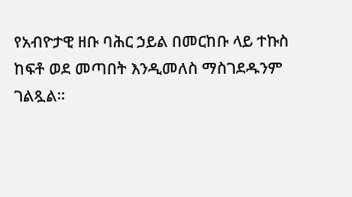የአብዮታዊ ዘቡ ባሕር ኃይል በመርከቡ ላይ ተኩስ ከፍቶ ወደ መጣበት እንዲመለስ ማስገደዱንም ገልጿል።